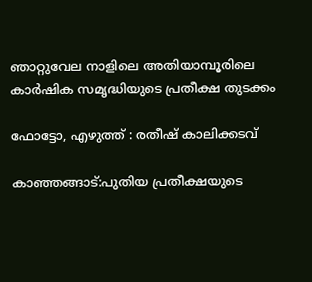ഞാറ്റുവേല നാളിലെ അതിയാമ്പൂരിലെ കാര്‍ഷിക സമൃദ്ധിയുടെ പ്രതീക്ഷ തുടക്കം

ഫോട്ടോ, എഴുത്ത് : രതീഷ് കാലിക്കടവ്

കാഞ്ഞങ്ങാട്:പുതിയ പ്രതീക്ഷയുടെ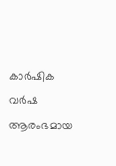കാര്‍ഷിക വര്‍ഷ ആരംഭമായ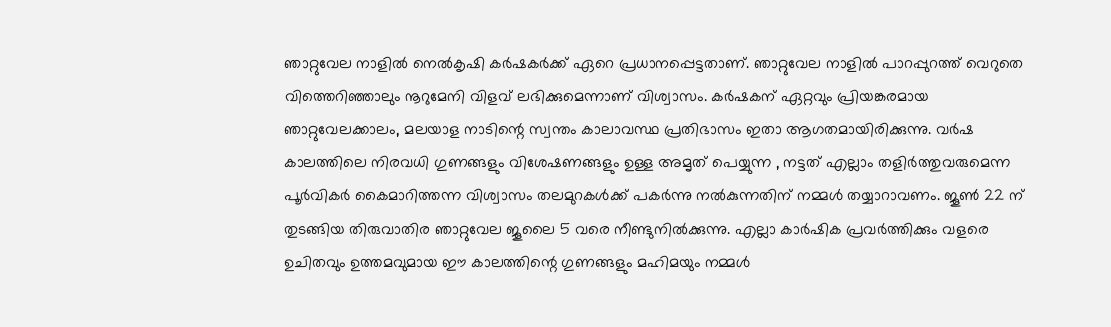ഞാറ്റുവേല നാളില്‍ നെല്‍കൃഷി കര്‍ഷകര്‍ക്ക് ഏറെ പ്രധാനപ്പെട്ടതാണ്. ഞാറ്റുവേല നാളില്‍ പാറപ്പുറത്ത് വെറുതെ വിത്തെറിഞ്ഞാലും നൂറുമേനി വിളവ് ലഭിക്കുമെന്നാണ് വിശ്വാസം. കര്‍ഷകന് ഏറ്റവും പ്രിയങ്കരമായ ഞാറ്റുവേലക്കാലം, മലയാള നാടിന്റെ സ്വന്തം കാലാവസ്ഥ പ്രതിഭാസം ഇതാ ആഗതമായിരിക്കുന്നു. വര്‍ഷ കാലത്തിലെ നിരവധി ഗുണങ്ങളും വിശേഷണങ്ങളും ഉള്ള അമൃത് പെയ്യുന്ന , നട്ടത് എല്ലാം തളിര്‍ത്തുവരുമെന്ന പൂര്‍വികര്‍ കൈമാറിത്തന്ന വിശ്വാസം തലമുറകള്‍ക്ക് പകര്‍ന്നു നല്‍കുന്നതിന് നമ്മള്‍ തയ്യാറാവണം. ജൂണ്‍ 22 ന് തുടങ്ങിയ തിരുവാതിര ഞാറ്റുവേല ജൂലൈ 5 വരെ നീണ്ടുനില്‍ക്കുന്നു. എല്ലാ കാര്‍ഷിക പ്രവര്‍ത്തിക്കും വളരെ ഉചിതവും ഉത്തമവുമായ ഈ കാലത്തിന്റെ ഗുണങ്ങളും മഹിമയും നമ്മള്‍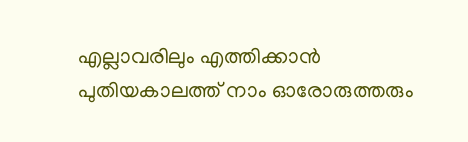എല്ലാവരിലും എത്തിക്കാന്‍ പുതിയകാലത്ത് നാം ഓരോരുത്തരും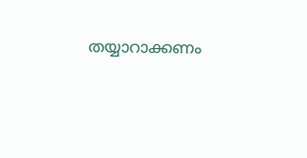തയ്യാറാക്കണം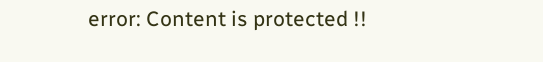error: Content is protected !!